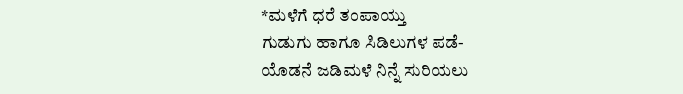*ಮಳೆಗೆ ಧರೆ ತಂಪಾಯ್ತು
ಗುಡುಗು ಹಾಗೂ ಸಿಡಿಲುಗಳ ಪಡೆ-
ಯೊಡನೆ ಜಡಿಮಳೆ ನಿನ್ನೆ ಸುರಿಯಲು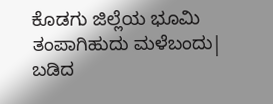ಕೊಡಗು ಜಿಲ್ಲೆಯ ಭೂಮಿ ತಂಪಾಗಿಹುದು ಮಳೆಬಂದು|
ಬಡಿದ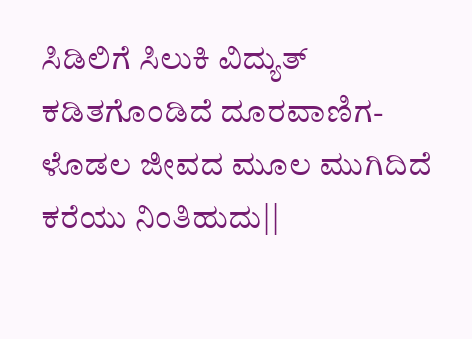ಸಿಡಿಲಿಗೆ ಸಿಲುಕಿ ವಿದ್ಯುತ್
ಕಡಿತಗೊಂಡಿದೆ ದೂರವಾಣಿಗ-
ಳೊಡಲ ಜೀವದ ಮೂಲ ಮುಗಿದಿದೆ ಕರೆಯು ನಿಂತಿಹುದು||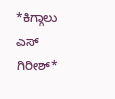*ಕಿಗ್ಗಾಲು ಎಸ್ ಗಿರೀಶ್*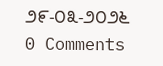೨೯-೦೩-೨೦೨೬
0 Comments